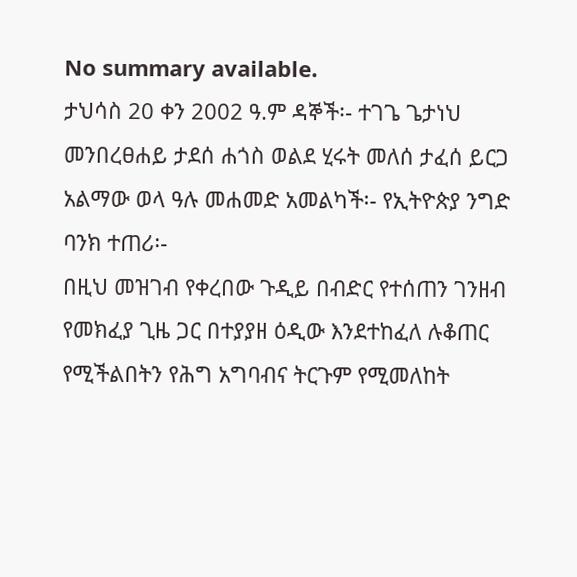No summary available.
ታህሳስ 20 ቀን 2002 ዓ.ም ዳኞች፡- ተገጌ ጌታነህ መንበረፀሐይ ታደሰ ሐጎስ ወልደ ሂሩት መለሰ ታፈሰ ይርጋ አልማው ወላ ዓሉ መሐመድ አመልካች፡- የኢትዮጵያ ንግድ ባንክ ተጠሪ፡-
በዚህ መዝገብ የቀረበው ጉዲይ በብድር የተሰጠን ገንዘብ የመክፈያ ጊዜ ጋር በተያያዘ ዕዲው እንደተከፈለ ሉቆጠር የሚችልበትን የሕግ አግባብና ትርጉም የሚመለከት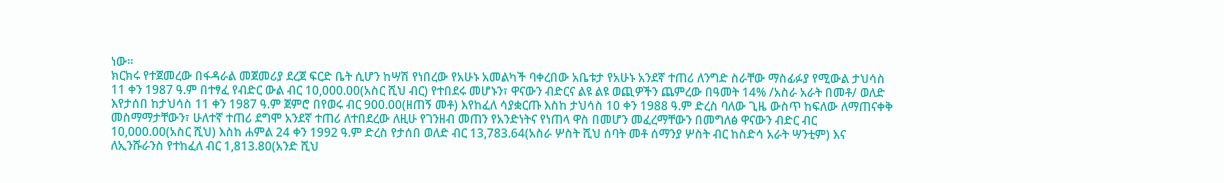ነው።
ክርክሩ የተጀመረው በፋዳራል መጀመሪያ ደረጀ ፍርድ ቤት ሲሆን ከሣሽ የነበረው የአሁኑ አመልካች ባቀረበው አቤቱታ የአሁኑ አንደኛ ተጠሪ ለንግድ ስራቸው ማስፊፉያ የሚውል ታህሳስ 11 ቀን 1987 ዓ.ም በተፃፈ የብድር ውል ብር 10,000.00(አስር ሺህ ብር) የተበደሩ መሆኑን፣ ዋናውን ብድርና ልዩ ልዩ ወጪዎችን ጨምረው በዓመት 14% /አስራ አራት በመቶ/ ወለድ እየታሰበ ከታህሳስ 11 ቀን 1987 ዓ.ም ጀምሮ በየወሩ ብር 900.00(ዘጠኝ መቶ) እየከፈለ ሳያቋርጡ እስከ ታህሳስ 10 ቀን 1988 ዓ.ም ድረስ ባለው ጊዜ ውስጥ ከፍለው ለማጠናቀቅ መስማማታቸውን፣ ሁለተኛ ተጠሪ ደግሞ አንደኛ ተጠሪ ለተበደረው ለዚሁ የገንዘብ መጠን የአንድነትና የነጠላ ዋስ በመሆን መፈረማቸውን በመግለፅ ዋናውን ብድር ብር 10,000.00(አስር ሺህ) እስከ ሐምል 24 ቀን 1992 ዓ.ም ድረስ የታሰበ ወለድ ብር 13,783.64(አስራ ሦስት ሺህ ሰባት መቶ ሰማንያ ሦስት ብር ከስድሳ አራት ሣንቲም) እና ለኢንሹራንስ የተከፈለ ብር 1,813.80(አንድ ሺህ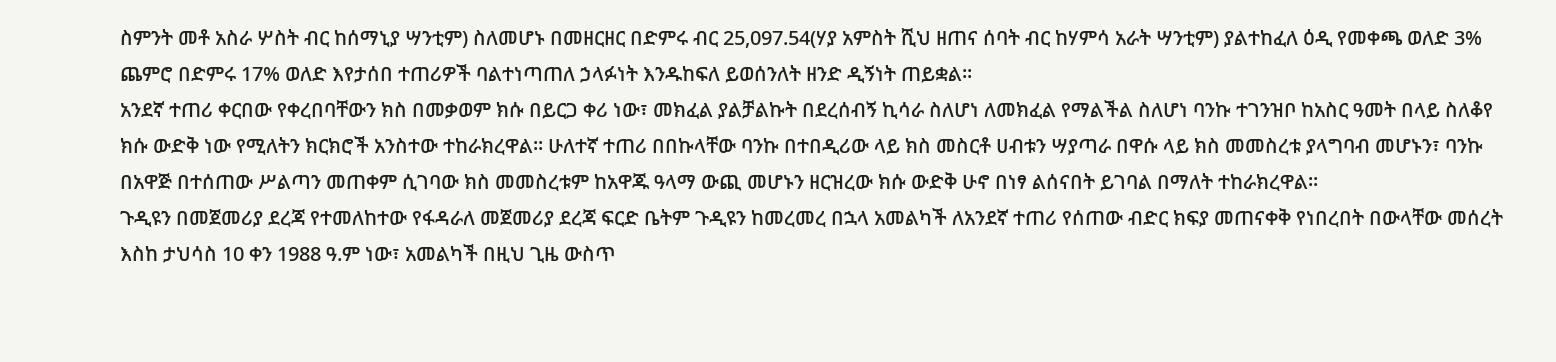ስምንት መቶ አስራ ሦስት ብር ከሰማኒያ ሣንቲም) ስለመሆኑ በመዘርዘር በድምሩ ብር 25,097.54(ሃያ አምስት ሺህ ዘጠና ሰባት ብር ከሃምሳ አራት ሣንቲም) ያልተከፈለ ዕዲ የመቀጫ ወለድ 3% ጨምሮ በድምሩ 17% ወለድ እየታሰበ ተጠሪዎች ባልተነጣጠለ ኃላፉነት እንዱከፍለ ይወሰንለት ዘንድ ዲኝነት ጠይቋል።
አንደኛ ተጠሪ ቀርበው የቀረበባቸውን ክስ በመቃወም ክሱ በይርጋ ቀሪ ነው፣ መክፈል ያልቻልኩት በደረሰብኝ ኪሳራ ስለሆነ ለመክፈል የማልችል ስለሆነ ባንኩ ተገንዝቦ ከአስር ዓመት በላይ ስለቆየ ክሱ ውድቅ ነው የሚለትን ክርክሮች አንስተው ተከራክረዋል። ሁለተኛ ተጠሪ በበኩላቸው ባንኩ በተበዲሪው ላይ ክስ መስርቶ ሀብቱን ሣያጣራ በዋሱ ላይ ክስ መመስረቱ ያላግባብ መሆኑን፣ ባንኩ በአዋጅ በተሰጠው ሥልጣን መጠቀም ሲገባው ክስ መመስረቱም ከአዋጁ ዓላማ ውጪ መሆኑን ዘርዝረው ክሱ ውድቅ ሁኖ በነፃ ልሰናበት ይገባል በማለት ተከራክረዋል።
ጉዲዩን በመጀመሪያ ደረጃ የተመለከተው የፋዳራለ መጀመሪያ ደረጃ ፍርድ ቤትም ጉዲዩን ከመረመረ በኋላ አመልካች ለአንደኛ ተጠሪ የሰጠው ብድር ክፍያ መጠናቀቅ የነበረበት በውላቸው መሰረት እስከ ታህሳስ 10 ቀን 1988 ዓ.ም ነው፣ አመልካች በዚህ ጊዜ ውስጥ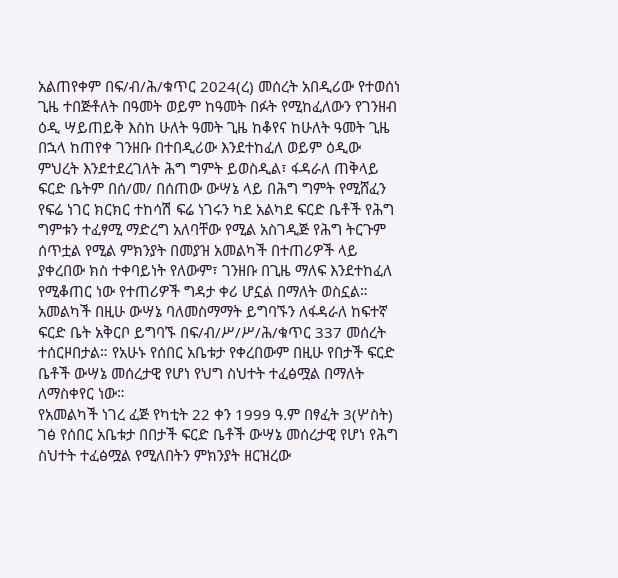አልጠየቀም በፍ/ብ/ሕ/ቁጥር 2024(ረ) መሰረት አበዲሪው የተወሰነ ጊዜ ተበጅቶለት በዓመት ወይም ከዓመት በፉት የሚከፈለውን የገንዘብ ዕዲ ሣይጠይቅ እስከ ሁለት ዓመት ጊዜ ከቆየና ከሁለት ዓመት ጊዜ በኋላ ከጠየቀ ገንዘቡ በተበዲሪው እንደተከፈለ ወይም ዕዲው ምህረት እንደተደረገለት ሕግ ግምት ይወስዲል፣ ፋዳራለ ጠቅላይ ፍርድ ቤትም በሰ/መ/ በሰጠው ውሣኔ ላይ በሕግ ግምት የሚሸፈን የፍሬ ነገር ክርክር ተከሳሽ ፍሬ ነገሩን ካደ አልካደ ፍርድ ቤቶች የሕግ ግምቱን ተፈፃሚ ማድረግ አለባቸው የሚል አስገዲጅ የሕግ ትርጉም ሰጥቷል የሚል ምክንያት በመያዝ አመልካች በተጠሪዎች ላይ ያቀረበው ክስ ተቀባይነት የለውም፣ ገንዘቡ በጊዜ ማለፍ እንደተከፈለ የሚቆጠር ነው የተጠሪዎች ግዳታ ቀሪ ሆኗል በማለት ወስኗል። አመልካች በዚሁ ውሣኔ ባለመስማማት ይግባኙን ለፋዳራለ ከፍተኛ ፍርድ ቤት አቅርቦ ይግባኙ በፍ/ብ/ሥ/ሥ/ሕ/ቁጥር 337 መሰረት ተሰርዞበታል። የአሁኑ የሰበር አቤቱታ የቀረበውም በዚሁ የበታች ፍርድ ቤቶች ውሣኔ መሰረታዊ የሆነ የህግ ስህተት ተፈፅሟል በማለት ለማስቀየር ነው።
የአመልካች ነገረ ፈጅ የካቲት 22 ቀን 1999 ዓ.ም በፃፈት 3(ሦስት) ገፅ የሰበር አቤቱታ በበታች ፍርድ ቤቶች ውሣኔ መሰረታዊ የሆነ የሕግ ስህተት ተፈፅሟል የሚለበትን ምክንያት ዘርዝረው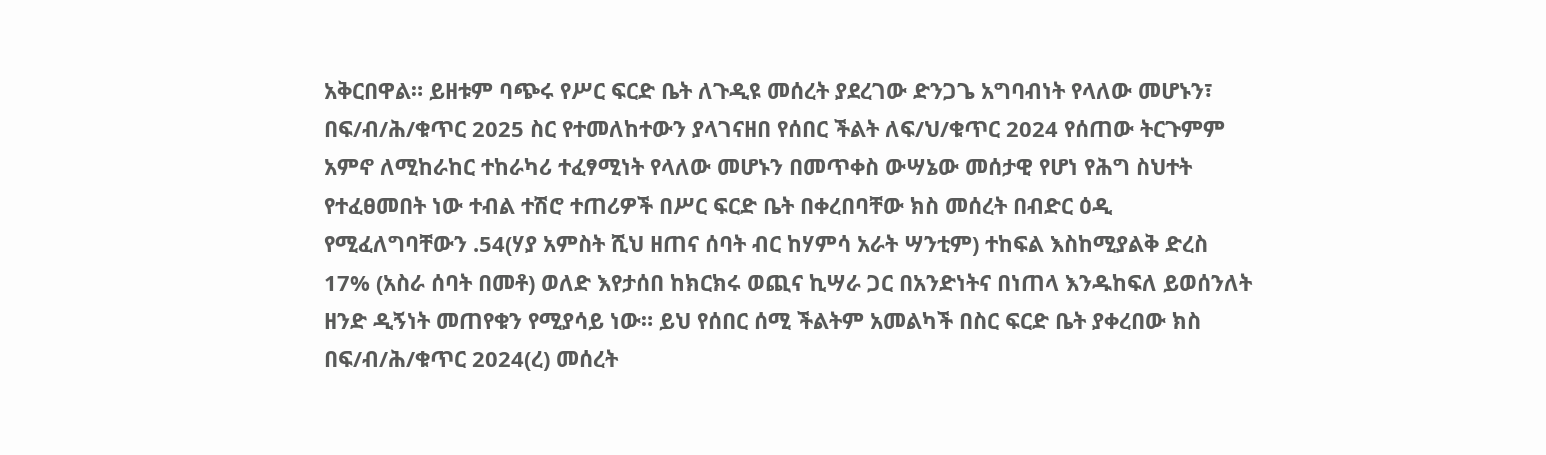አቅርበዋል። ይዘቱም ባጭሩ የሥር ፍርድ ቤት ለጉዲዩ መሰረት ያደረገው ድንጋጌ አግባብነት የላለው መሆኑን፣ በፍ/ብ/ሕ/ቁጥር 2025 ስር የተመለከተውን ያላገናዘበ የሰበር ችልት ለፍ/ህ/ቁጥር 2024 የሰጠው ትርጉምም አምኖ ለሚከራከር ተከራካሪ ተፈፃሚነት የላለው መሆኑን በመጥቀስ ውሣኔው መሰታዊ የሆነ የሕግ ስህተት የተፈፀመበት ነው ተብል ተሽሮ ተጠሪዎች በሥር ፍርድ ቤት በቀረበባቸው ክስ መሰረት በብድር ዕዲ የሚፈለግባቸውን .54(ሃያ አምስት ሺህ ዘጠና ሰባት ብር ከሃምሳ አራት ሣንቲም) ተከፍል እስከሚያልቅ ድረስ 17% (አስራ ሰባት በመቶ) ወለድ እየታሰበ ከክርክሩ ወጪና ኪሣራ ጋር በአንድነትና በነጠላ እንዱከፍለ ይወሰንለት ዘንድ ዲኝነት መጠየቁን የሚያሳይ ነው። ይህ የሰበር ሰሚ ችልትም አመልካች በስር ፍርድ ቤት ያቀረበው ክስ በፍ/ብ/ሕ/ቁጥር 2024(ረ) መሰረት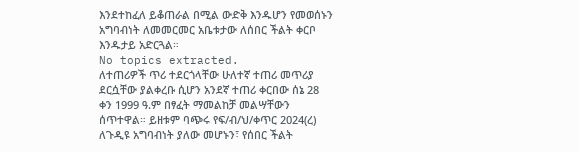እንደተከፈለ ይቆጠራል በሚል ውድቅ እንዱሆን የመወሰኑን አግባብነት ለመመርመር አቤቱታው ለሰበር ችልት ቀርቦ እንዱታይ አድርጓል።
No topics extracted.
ለተጠሪዎች ጥሪ ተደርጎላቸው ሁለተኛ ተጠሪ መጥሪያ ደርሷቸው ያልቀረቡ ሲሆን አንደኛ ተጠሪ ቀርበው ሰኔ 28 ቀን 1999 ዓ.ም በፃፈት ማመልከቻ መልሣቸውን ሰጥተዋል። ይዘቱም ባጭሩ የፍ/ብ/ህ/ቀጥር 2024(ረ) ለጉዲዩ አግባብነት ያለው መሆኑን፣ የሰበር ችልት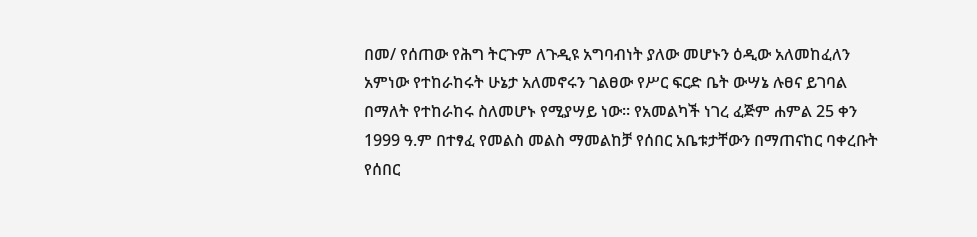በመ/ የሰጠው የሕግ ትርጉም ለጉዲዩ አግባብነት ያለው መሆኑን ዕዲው አለመከፈለን አምነው የተከራከሩት ሁኔታ አለመኖሩን ገልፀው የሥር ፍርድ ቤት ውሣኔ ሉፀና ይገባል በማለት የተከራከሩ ስለመሆኑ የሚያሣይ ነው። የአመልካች ነገረ ፈጅም ሐምል 25 ቀን 1999 ዓ.ም በተፃፈ የመልስ መልስ ማመልከቻ የሰበር አቤቱታቸውን በማጠናከር ባቀረቡት የሰበር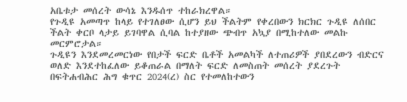አቤቱታ መሰረት ውሳኔ እንዱሰጥ ተከራክረዋል።
የጉዲዩ አመጣጥ ከላይ የተገለፀው ሲሆን ይህ ችልትም የቀረበውን ክርክር ጉዲዩ ለሰበር ችልት ቀርቦ ላታይ ይገባዋል ሲባል ከተያዘው ጭብጥ አኳያ በሚከተለው መልኩ መርምሮታል።
ጉዲዩን እንደመረመርነው የበታች ፍርድ ቤቶች አመልካች ለተጠሪዎች ያበደረውን ብድርና ወለድ እንደተከፈለው ይቆጠራል በማለት ፍርድ ለመስጠት መሰረት ያደረጉት በፍትሐብሕር ሕግ ቁጥር 2024(ረ) ስር የተመለከተውን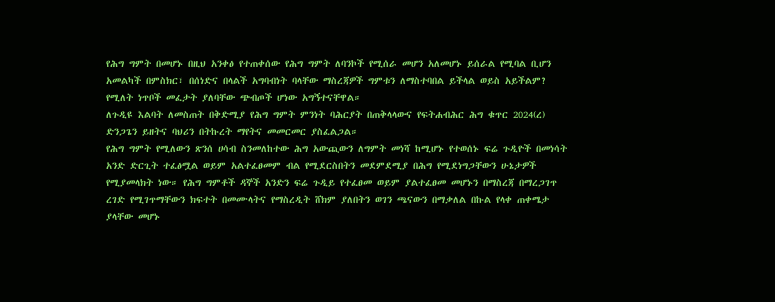የሕግ ግምት በመሆኑ በዚህ አንቀፅ የተጠቀሰው የሕግ ግምት ለባንኮች የሚሰራ መሆን አለመሆኑ ይሰራል የሚባል ቢሆን አመልካች በምስክር፣ በሰነድና በላልች አግባብነት ባላቸው ማስረጃዎች ግምቱን ለማስተባበል ይችላል ወይስ አይችልም? የሚለት ነጥቦች መፈታት ያለባቸው ጭብጦች ሆነው አግኝተናቸዋል።
ለጉዲዩ እልባት ለመስጠት በቅድሚያ የሕግ ግምት ምንነት ባሕርያት በጠቅላላውና የፍትሐብሕር ሕግ ቁጥር 2024(ረ) ድንጋጌን ይዘትና ባህሪን በትኩረት ማየትና መመርመር ያስፈልጋል።
የሕግ ግምት የሚለውን ጽንሰ ሀሳብ ስንመለከተው ሕግ አውጪውን ለግምት መነሻ ከሚሆኑ የተወሰኑ ፍሬ ጉዲዮች በመነሳት አንድ ድርጊት ተፈፅሟል ወይም አልተፈፀመም ብል የሚደርስበትን መደምደሚያ በሕግ የሚደነግጋቸውን ሁኔታዎች የሚያመላክት ነው። የሕግ ግምቶች ዳኞች አንድን ፍሬ ጉዲይ የተፈፀመ ወይም ያልተፈፀመ መሆኑን በማስረጃ በማረጋገጥ ረገድ የሚገጥማቸውን ክፍተት በመሙላትና የማስረዲት ሸክም ያለበትን ወገን ጫናውን በማቃለል በኩል የላቀ ጠቀሜታ ያላቸው መሆኑ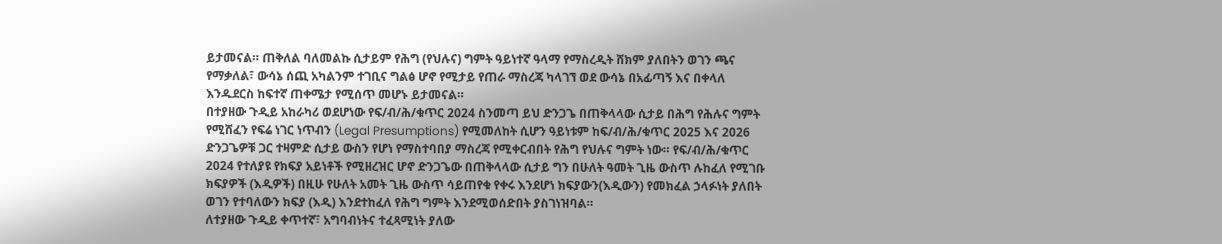ይታመናል። ጠቅለል ባለመልኩ ሲታይም የሕግ (የህሉና) ግምት ዓይነተኛ ዓላማ የማስረዲት ሸክም ያለበትን ወገን ጫና የማቃለል፣ ውሳኔ ሰጪ አካልንም ተገቢና ግልፅ ሆኖ የሚታይ የጠራ ማስረጃ ካላገኘ ወደ ውሳኔ በአፊጣኝ እና በቀላለ እንዱደርስ ከፍተኛ ጠቀሜታ የሚሰጥ መሆኑ ይታመናል።
በተያዘው ጉዲይ አከራካሪ ወደሆነው የፍ/ብ/ሕ/ቁጥር 2024 ስንመጣ ይህ ድንጋጌ በጠቅላላው ሲታይ በሕግ የሕሉና ግምት የሚሸፈን የፍሬ ነገር ነጥብን (Legal Presumptions) የሚመለከት ሲሆን ዓይነቱም ከፍ/ብ/ሕ/ቁጥር 2025 እና 2026 ድንጋጌዎቹ ጋር ተዛምድ ሲታይ ውስን የሆነ የማስተባበያ ማስረጃ የሚቀርብበት የሕግ የህሉና ግምት ነው። የፍ/ብ/ሕ/ቁጥር 2024 የተለያዩ የክፍያ አይነቶች የሚዘረዝር ሆኖ ድንጋጌው በጠቅላላው ሲታይ ግን በሁለት ዓመት ጊዜ ውስጥ ሉከፈለ የሚገቡ ክፍያዎች (እዲዎች) በዚሁ የሁለት አመት ጊዜ ውስጥ ሳይጠየቁ የቀሩ እንደሆነ ክፍያውን(እዲውን) የመክፈል ኃላፉነት ያለበት ወገን የተባለውን ክፍያ (እዲ) እንደተከፈለ የሕግ ግምት እንደሚወሰድበት ያስገነዝባል።
ለተያዘው ጉዲይ ቀጥተኛ፣ አግባብነትና ተፈጻሚነት ያለው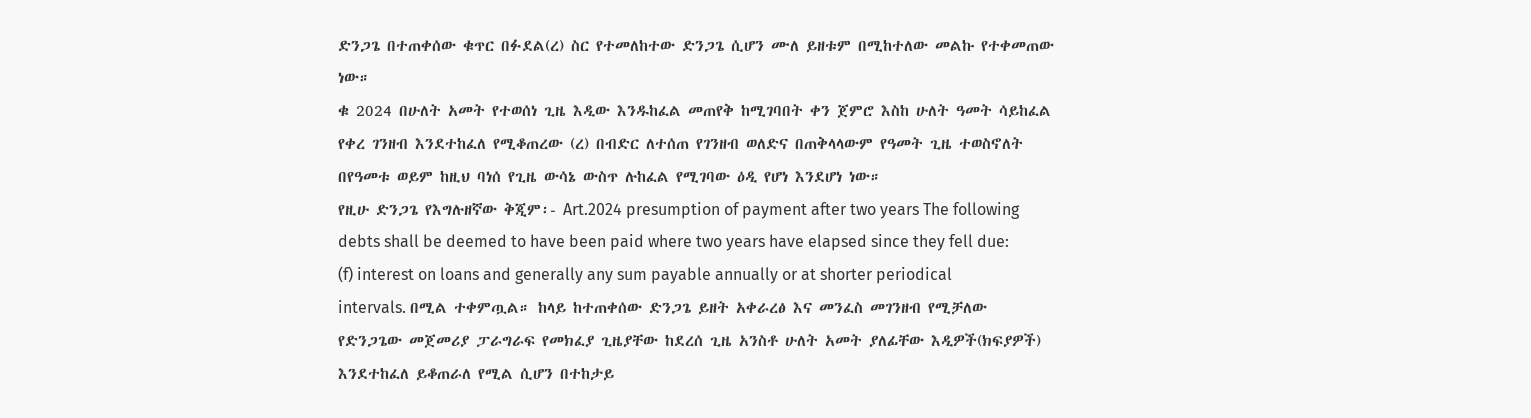ድንጋጌ በተጠቀሰው ቁጥር በፉደል(ረ) ስር የተመለከተው ድንጋጌ ሲሆን ሙለ ይዘቱም በሚከተለው መልኩ የተቀመጠው ነው።
ቁ 2024 በሁለት አመት የተወሰነ ጊዜ እዲው እንዱከፈል መጠየቅ ከሚገባበት ቀን ጀምሮ እስከ ሁለት ዓመት ሳይከፈል የቀረ ገንዘብ እንደተከፈለ የሚቆጠረው (ረ) በብድር ለተሰጠ የገንዘብ ወለድና በጠቅላላውም የዓመት ጊዜ ተወስኖለት በየዓመቱ ወይም ከዚህ ባነሰ የጊዜ ውሳኔ ውስጥ ሉከፈል የሚገባው ዕዲ የሆነ እንደሆነ ነው።
የዚሁ ድንጋጌ የእግሉዘኛው ቅጂም፡- Art.2024 presumption of payment after two years The following debts shall be deemed to have been paid where two years have elapsed since they fell due: (f) interest on loans and generally any sum payable annually or at shorter periodical intervals. በሚል ተቀምጧል። ከላይ ከተጠቀሰው ድንጋጌ ይዘት አቀራረፅ እና መንፈስ መገንዘብ የሚቻለው የድንጋጌው መጀመሪያ ፓራግራፍ የመክፈያ ጊዜያቸው ከደረሰ ጊዜ አንስቶ ሁለት አመት ያለፊቸው እዲዎች(ክፍያዎች) እንደተከፈለ ይቆጠራለ የሚል ሲሆን በተከታይ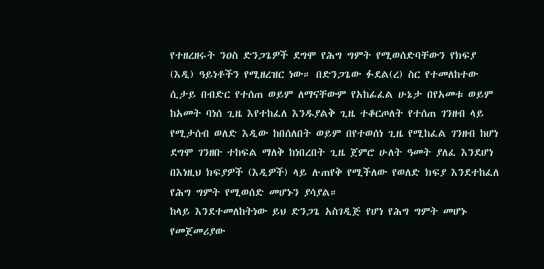የተዘረዘሩት ንዐስ ድንጋጌዎች ደግሞ የሕግ ግምት የሚወሰድባቸውን የክፍያ (እዲ) ዓይነቶችን የሚዘረዝር ነው። በድንጋጌው ፉደል(ረ) ስር የተመለከተው ሲታይ በብድር የተሰጠ ወይም ለማናቸውም የአከፊፈል ሁኔታ በየአመቱ ወይም ከአመት ባነሰ ጊዜ እየተከፈለ እንዱያልቅ ጊዜ ተቆርጦለት የተሰጠ ገንዘብ ላይ የሚታሰብ ወለድ እዲው ከበሰለበት ወይም በየተወሰነ ጊዜ የሚከፈል ገንዘብ ከሆነ ደግሞ ገንዘቡ ተከፍል ማለቅ ከነበረበት ጊዜ ጀምሮ ሁለት ዓመት ያለፈ እንደሆነ በእነዚህ ክፍያዎች (እዲዎች) ላይ ሉጠየቅ የሚችለው የወለድ ክፍያ እንደተከፈለ የሕግ ግምት የሚወሰድ መሆኑን ያሳያል።
ከላይ እንደተመለከትነው ይህ ድንጋጌ አስገዲጅ የሆነ የሕግ ግምት መሆኑ የመጀመሪያው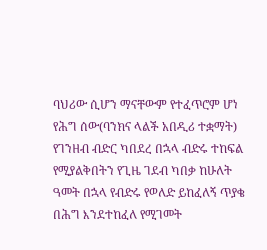ባህሪው ሲሆን ማናቸውም የተፈጥሮም ሆነ የሕግ ሰው(ባንክና ላልች አበዲሪ ተቋማት) የገንዘብ ብድር ካበደረ በኋላ ብድሩ ተከፍል የሚያልቅበትን የጊዜ ገደብ ካበቃ ከሁለት ዓመት በኋላ የብድሩ የወለድ ይከፈለኝ ጥያቄ በሕግ እንደተከፈለ የሚገመት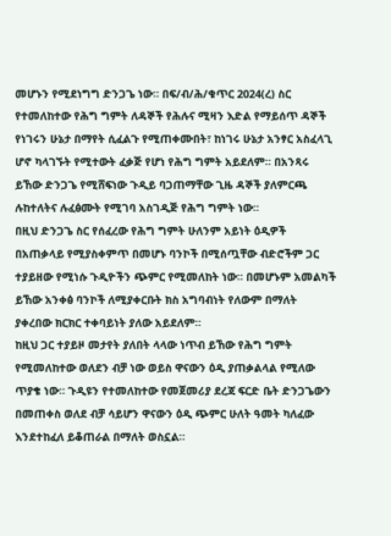መሆኑን የሚደነግግ ድንጋጌ ነው። በፍ/ብ/ሕ/ቁጥር 2024(ረ) ስር የተመለከተው የሕግ ግምት ለዳኞች የሕሉና ሚዛን እድል የማይሰጥ ዳኞች የነገሩን ሁኔታ በማየት ሲፈልጉ የሚጠቀሙበት፣ ከነገሩ ሁኔታ አንፃር አስፈላጊ ሆኖ ካላገኙት የሚተውት ፈቃጅ የሆነ የሕግ ግምት አይደለም። በአንጻሩ ይኸው ድንጋጌ የሚሸፍነው ጉዲይ ባጋጠማቸው ጊዜ ዳኞች ያለምርጫ ሉከተለትና ሉፈፅሙት የሚገባ አስገዲጅ የሕግ ግምት ነው።
በዚህ ድንጋጌ ስር የሰፈረው የሕግ ግምት ሁለንም አይነት ዕዲዎች በአጠቃላይ የሚያስቀምጥ በመሆኑ ባንኮች በሚሰጧቸው ብድሮችም ጋር ተያይዘው የሚነሱ ጉዲዮችን ጭምር የሚመለከት ነው። በመሆኑም አመልካች ይኸው አንቀፅ ባንኮች ለሚያቀርቡት ክስ አግባብነት የለውም በማለት ያቀረበው ክርክር ተቀባይነት ያለው አይደለም።
ከዚህ ጋር ተያይዞ መታየት ያለበት ላላው ነጥብ ይኸው የሕግ ግምት የሚመለከተው ወለደን ብቻ ነው ወይስ ዋናውን ዕዲ ያጠቃልላል የሚለው ጥያቄ ነው። ጉዲዩን የተመለከተው የመጀመሪያ ደረጃ ፍርድ ቤት ድንጋጌውን በመጠቀስ ወለደ ብቻ ሳይሆን ዋናውን ዕዲ ጭምር ሁለት ዓመት ካለፈው እንደተከፈለ ይቆጠራል በማለት ወስኗል።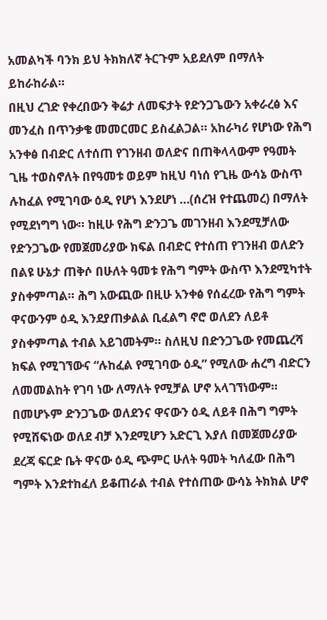አመልካች ባንክ ይህ ትክክለኛ ትርጉም አይደለም በማለት ይከራከራል።
በዚህ ረገድ የቀረበውን ቅሬታ ለመፍታት የድንጋጌውን አቀራረፅ እና መንፈስ በጥንቃቄ መመርመር ይስፈልጋል። አከራካሪ የሆነው የሕግ አንቀፅ በብድር ለተሰጠ የገንዘብ ወለድና በጠቅላላውም የዓመት ጊዜ ተወስኖለት በየዓመቱ ወይም ከዚህ ባነሰ የጊዜ ውሳኔ ውስጥ ሉከፈል የሚገባው ዕዲ የሆነ እንደሆነ …(ሰረዝ የተጨመረ) በማለት የሚደነግግ ነው። ከዚሁ የሕግ ድንጋጌ መገንዘብ እንደሚቻለው የድንጋጌው የመጀመሪያው ክፍል በብድር የተሰጠ የገንዘብ ወለድን በልዩ ሁኔታ ጠቅሶ በሁለት ዓመቱ የሕግ ግምት ውስጥ እንደሚካተት ያስቀምጣል። ሕግ አውጪው በዚሁ አንቀፅ የሰፈረው የሕግ ግምት ዋናውንም ዕዲ እንደያጠቃልል ቢፈልግ ኖሮ ወለደን ለይቶ ያስቀምጣል ተብል አይገመትም። ስለዚህ በድንጋጌው የመጨረሻ ክፍል የሚገኘውና “ሉከፈል የሚገባው ዕዲ” የሚለው ሐረግ ብድርን ለመመልከት የገባ ነው ለማለት የሚቻል ሆኖ አላገኘነውም። በመሆኑም ድንጋጌው ወለደንና ዋናውን ዕዲ ለይቶ በሕግ ግምት የሚሸፍነው ወለደ ብቻ እንደሚሆን አድርጊ እያለ በመጀመሪያው ደረጃ ፍርድ ቤት ዋናው ዕዲ ጭምር ሁለት ዓመት ካለፈው በሕግ ግምት እንደተከፈለ ይቆጠራል ተብል የተሰጠው ውሳኔ ትክክል ሆኖ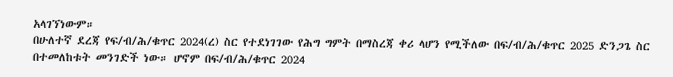አላገኘነውም።
በሁለተኛ ደረጃ የፍ/ብ/ሕ/ቁጥር 2024(ረ) ስር የተደነገገው የሕግ ግምት በማስረጃ ቀሪ ላሆን የሚችለው በፍ/ብ/ሕ/ቁጥር 2025 ድንጋጌ ስር በተመለከቱት መንገድች ነው። ሆኖም በፍ/ብ/ሕ/ቁጥር 2024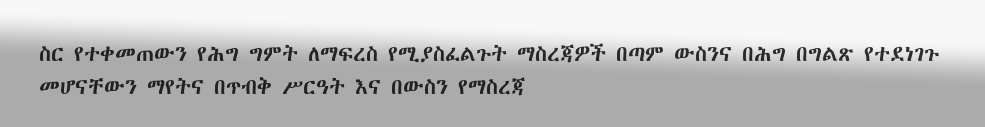ስር የተቀመጠውን የሕግ ግምት ለማፍረስ የሚያስፈልጉት ማስረጃዎች በጣም ውስንና በሕግ በግልጽ የተደነገጉ መሆናቸውን ማየትና በጥብቅ ሥርዓት እና በውስን የማስረጃ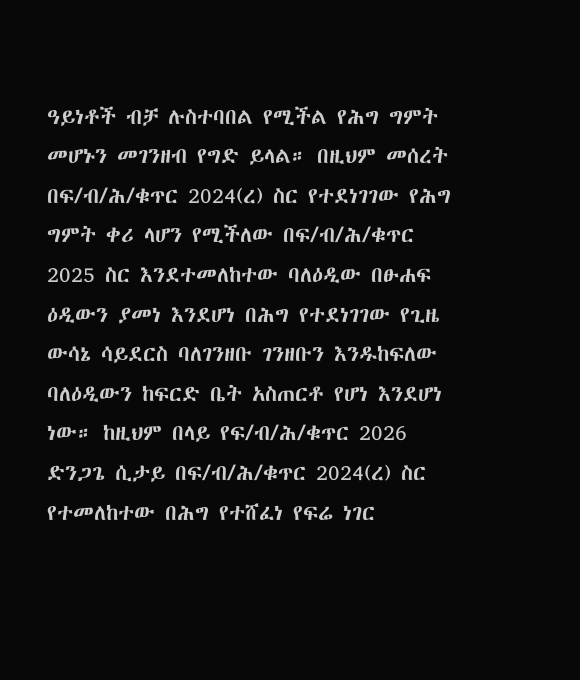ዓይነቶች ብቻ ሉስተባበል የሚችል የሕግ ግምት መሆኑን መገንዘብ የግድ ይላል። በዚህም መሰረት በፍ/ብ/ሕ/ቁጥር 2024(ረ) ስር የተደነገገው የሕግ ግምት ቀሪ ላሆን የሚችለው በፍ/ብ/ሕ/ቁጥር 2025 ስር እንደተመለከተው ባለዕዲው በፁሐፍ ዕዲውን ያመነ እንደሆነ በሕግ የተደነገገው የጊዜ ውሳኔ ሳይደርስ ባለገንዘቡ ገንዘቡን እንዱከፍለው ባለዕዲውን ከፍርድ ቤት አስጠርቶ የሆነ እንደሆነ ነው። ከዚህም በላይ የፍ/ብ/ሕ/ቁጥር 2026 ድንጋጌ ሲታይ በፍ/ብ/ሕ/ቁጥር 2024(ረ) ስር የተመለከተው በሕግ የተሸፈነ የፍሬ ነገር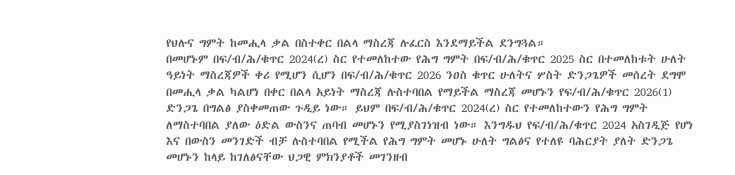የህሉና ግምት ከመሒላ ቃል በስተቀር በልላ ማስረጃ ሉፈርስ እንደማይችል ደንግጓል።
በመሆኑም በፍ/ብ/ሕ/ቁጥር 2024(ረ) ስር የተመለከተው የሕግ ግምት በፍ/ብ/ሕ/ቁጥር 2025 ስር በተመለከቱት ሁለት ዓይነት ማስረጃዎች ቀሪ የሚሆን ሲሆን በፍ/ብ/ሕ/ቁጥር 2026 ንዐስ ቁጥር ሁለትና ሦስት ድንጋጌዎች መሰረት ደግሞ በመሒላ ቃል ካልሆነ በቀር በልላ አይነት ማስረጃ ሉስተባበል የማይችል ማስረጃ መሆኑን የፍ/ብ/ሕ/ቁጥር 2026(1) ድንጋጌ በግልፅ ያስቀመጠው ጉዲይ ነው። ይህም በፍ/ብ/ሕ/ቁጥር 2024(ረ) ስር የተመለከተውን የሕግ ግምት ለማስተባበል ያለው ዕድል ውስንና ጠባብ መሆኑን የሚያስገነዝብ ነው። እንግዱህ የፍ/ብ/ሕ/ቁጥር 2024 አስገዲጅ የሆነ እና በውስን መንገድች ብቻ ሉስተባበል የሚችል የሕግ ግምት መሆኑ ሁለት ግልፅና የተለዩ ባሕርያት ያለት ድንጋጌ መሆኑን ከላይ ከገለፅናቸው ህጋዊ ምክንያቶች መገንዘብ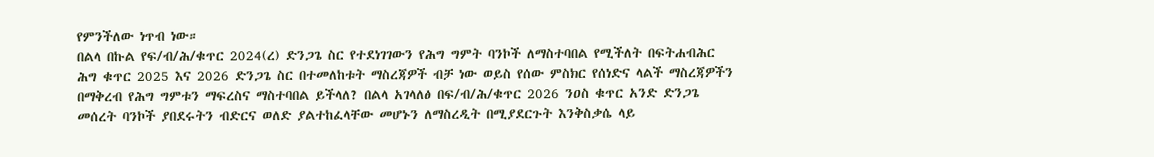የምንችለው ነጥብ ነው።
በልላ በኩል የፍ/ብ/ሕ/ቁጥር 2024(ረ) ድንጋጌ ስር የተደነገገውን የሕግ ግምት ባንኮች ለማስተባበል የሚችለት በፍትሐብሕር ሕግ ቁጥር 2025 እና 2026 ድንጋጌ ስር በተመለከቱት ማስረጃዎች ብቻ ነው ወይስ የሰው ምስክር የሰነድና ላልች ማስረጃዎችን በማቅረብ የሕግ ግምቱን ማፍረስና ማስተባበል ይችላለ? በልላ አገላለፅ በፍ/ብ/ሕ/ቁጥር 2026 ንዐስ ቁጥር አንድ ድንጋጌ መሰረት ባንኮች ያበደሩትን ብድርና ወለድ ያልተከፈላቸው መሆኑን ለማስረዲት በሚያደርጉት እንቅስቃሴ ላይ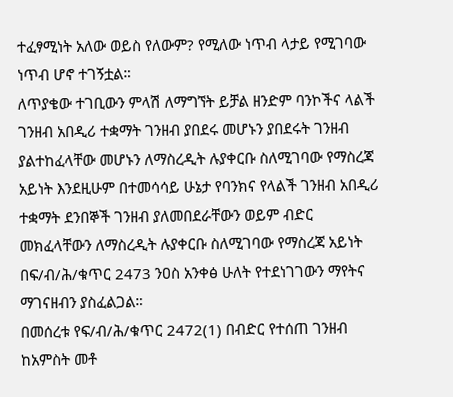ተፈፃሚነት አለው ወይስ የለውም? የሚለው ነጥብ ላታይ የሚገባው ነጥብ ሆኖ ተገኝቷል።
ለጥያቄው ተገቢውን ምላሽ ለማግኘት ይቻል ዘንድም ባንኮችና ላልች ገንዘብ አበዲሪ ተቋማት ገንዘብ ያበደሩ መሆኑን ያበደሩት ገንዘብ ያልተከፈላቸው መሆኑን ለማስረዲት ሉያቀርቡ ስለሚገባው የማስረጃ አይነት እንደዚሁም በተመሳሳይ ሁኔታ የባንክና የላልች ገንዘብ አበዲሪ ተቋማት ደንበኞች ገንዘብ ያለመበደራቸውን ወይም ብድር መክፈላቸውን ለማስረዲት ሉያቀርቡ ስለሚገባው የማስረጃ አይነት በፍ/ብ/ሕ/ቁጥር 2473 ንዐስ አንቀፅ ሁለት የተደነገገውን ማየትና ማገናዘብን ያስፈልጋል።
በመሰረቱ የፍ/ብ/ሕ/ቁጥር 2472(1) በብድር የተሰጠ ገንዘብ ከአምስት መቶ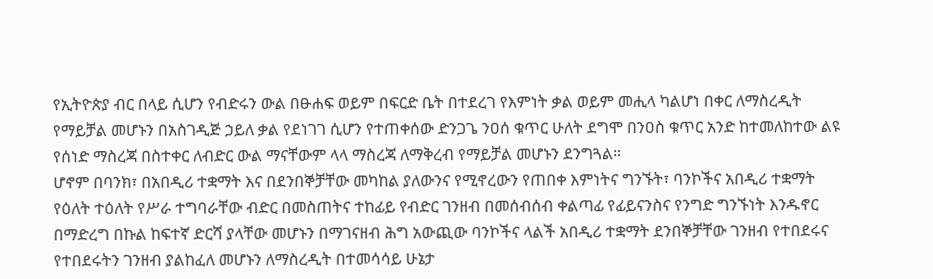የኢትዮጵያ ብር በላይ ሲሆን የብድሩን ውል በፁሐፍ ወይም በፍርድ ቤት በተደረገ የእምነት ቃል ወይም መሒላ ካልሆነ በቀር ለማስረዲት የማይቻል መሆኑን በአስገዲጅ ኃይለ ቃል የደነገገ ሲሆን የተጠቀሰው ድንጋጌ ንዐሰ ቁጥር ሁለት ደግሞ በንዐስ ቁጥር አንድ ከተመለከተው ልዩ የሰነድ ማስረጃ በስተቀር ለብድር ውል ማናቸውም ላላ ማስረጃ ለማቅረብ የማይቻል መሆኑን ደንግጓል።
ሆኖም በባንክ፣ በአበዲሪ ተቋማት እና በደንበኞቻቸው መካከል ያለውንና የሚኖረውን የጠበቀ እምነትና ግንኙት፣ ባንኮችና አበዲሪ ተቋማት የዕለት ተዕለት የሥራ ተግባራቸው ብድር በመስጠትና ተከፊይ የብድር ገንዘብ በመሰብሰብ ቀልጣፊ የፊይናንስና የንግድ ግንኙነት እንዱኖር በማድረግ በኩል ከፍተኛ ድርሻ ያላቸው መሆኑን በማገናዘብ ሕግ አውጪው ባንኮችና ላልች አበዲሪ ተቋማት ደንበኞቻቸው ገንዘብ የተበደሩና የተበደሩትን ገንዘብ ያልከፈለ መሆኑን ለማስረዲት በተመሳሳይ ሁኔታ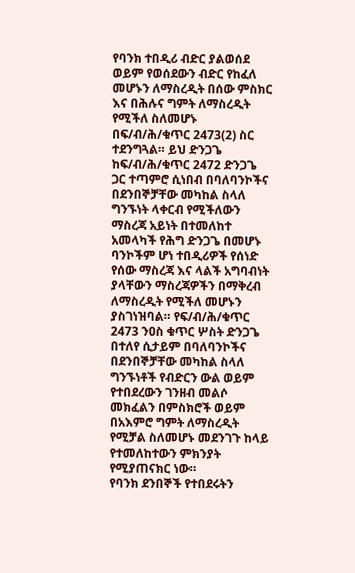የባንክ ተበዲሪ ብድር ያልወሰደ ወይም የወሰደውን ብድር የከፈለ መሆኑን ለማስረዲት በሰው ምስክር እና በሕሉና ግምት ለማስረዲት የሚችለ ስለመሆኑ በፍ/ብ/ሕ/ቁጥር 2473(2) ስር ተደንግጓል። ይህ ድንጋጌ ከፍ/ብ/ሕ/ቁጥር 2472 ድንጋጌ ጋር ተጣምሮ ሲነበብ በባለባንኮችና በደንበኞቻቸው መካከል ስላለ ግንኙነት ላቀርብ የሚችለውን ማስረጃ አይነት በተመለከተ አመላካች የሕግ ድንጋጌ በመሆኑ ባንኮችም ሆነ ተበዲሪዎች የሰነድ የሰው ማስረጃ እና ላልች አግባብነት ያላቸውን ማስረጃዎችን በማቅረብ ለማስረዲት የሚችለ መሆኑን ያስገነዝባል። የፍ/ብ/ሕ/ቁጥር 2473 ንዐስ ቁጥር ሦስት ድንጋጌ በተለየ ሲታይም በባለባንኮችና በደንበኞቻቸው መካከል ስላለ ግንኙነቶች የብድርን ውል ወይም የተበደረውን ገንዘብ መልሶ መክፈልን በምስክሮች ወይም በአእምሮ ግምት ለማስረዲት የሚቻል ስለመሆኑ መደንገጉ ከላይ የተመለከተውን ምክንያት የሚያጠናክር ነው።
የባንክ ደንበኞች የተበደሩትን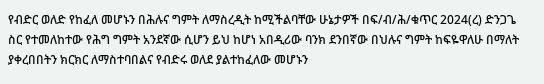የብድር ወለድ የከፈለ መሆኑን በሕሉና ግምት ለማስረዲት ከሚችልባቸው ሁኔታዎች በፍ/ብ/ሕ/ቁጥር 2024(ረ) ድንጋጌ ስር የተመለከተው የሕግ ግምት አንደኛው ሲሆን ይህ ከሆነ አበዲሪው ባንክ ደንበኛው በህሉና ግምት ከፍዬዋለሁ በማለት ያቀረበበትን ክርክር ለማስተባበልና የብድሩ ወለደ ያልተከፈለው መሆኑን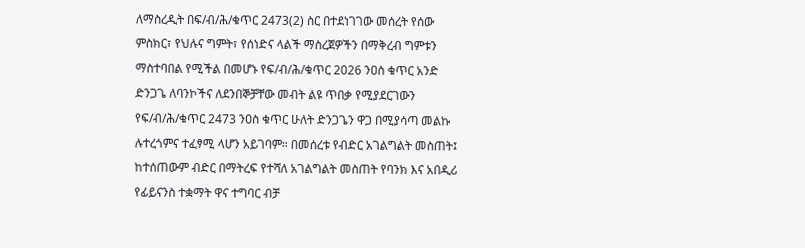ለማስረዲት በፍ/ብ/ሕ/ቁጥር 2473(2) ስር በተደነገገው መሰረት የሰው ምስክር፣ የህሉና ግምት፣ የሰነድና ላልች ማስረጀዎችን በማቅረብ ግምቱን ማስተባበል የሚችል በመሆኑ የፍ/ብ/ሕ/ቁጥር 2026 ንዐስ ቁጥር አንድ ድንጋጌ ለባንኮችና ለደንበኞቻቸው መብት ልዩ ጥበቃ የሚያደርገውን የፍ/ብ/ሕ/ቁጥር 2473 ንዐስ ቁጥር ሁለት ድንጋጌን ዋጋ በሚያሳጣ መልኩ ሉተረጎምና ተፈፃሚ ላሆን አይገባም። በመሰረቱ የብድር አገልግልት መስጠት፤ ከተሰጠውም ብድር በማትረፍ የተሻለ አገልግልት መስጠት የባንክ እና አበዲሪ የፊይናንስ ተቋማት ዋና ተግባር ብቻ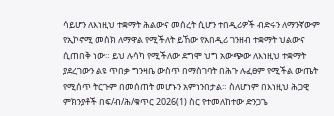ሳይሆን ለእነዚህ ተቋማት ሕልውና መሰረት ሲሆን ተበዲሪዎች ብድሩን ለማንኛውም የኢኮኖሚ መስክ ለማዋል የሚችለት ይኸው የአበዲሪ ገንዘብ ተቋማት ህልውና ሲጠበቅ ነው። ይህ ሉሳካ የሚችለው ደግሞ ህግ አውጭው ለእነዚህ ተቋማት ያደረገውን ልዩ ጥበቃ ግንዛቤ ውስጥ በማስገባት በሕጉ ሉፈፀም የሚችል ውጤት የሚሰጥ ትርጉም በመሰጠት መሆኑን አምነንበታል። ስለሆነም በእነዚህ ሕጋዊ ምክንያቶች በፍ/ብ/ሕ/ቁጥር 2026(1) ስር የተመለከተው ድንጋጌ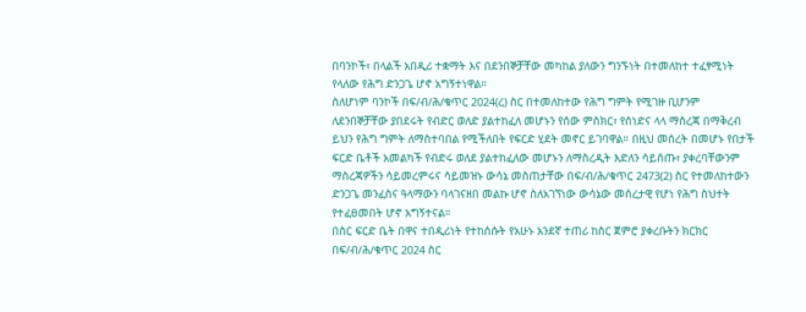በባንኮች፣ በላልች አበዲሪ ተቋማት እና በደንበኞቻቸው መካከል ያለውን ግንኙነት በተመለከተ ተፈፃሚነት የላለው የሕግ ድንጋጌ ሆኖ አግኝተነዋል።
ስለሆነም ባንኮች በፍ/ብ/ሕ/ቁጥር 2024(ረ) ስር በተመለከተው የሕግ ግምት የሚገዙ ቢሆንም ለደንበኞቻቸው ያበደሩት የብድር ወለድ ያልተከፈለ መሆኑን የሰው ምስክር፣ የሰነድና ላላ ማስረጃ በማቅረብ ይህን የሕግ ግምት ለማስተባበል የሚችለበት የፍርድ ሂደት መኖር ይገባዋል። በዚህ መሰረት በመሆኑ የበታች ፍርድ ቤቶች አመልካች የብድሩ ወለደ ያልተከፈለው መሆኑን ለማስረዲት እድለን ሳይሰጡ፣ ያቀረባቸውንም ማስረጃዎችን ሳይመረምሩና ሳይመዝኑ ውሳኔ መስጠታቸው በፍ/ብ/ሕ/ቁጥር 2473(2) ስር የተመለከተውን ድንጋጌ መንፈስና ዓላማውን ባላገናዘበ መልኩ ሆኖ ስለአገኘነው ውሳኔው መሰረታዊ የሆነ የሕግ ስህተት የተፈፀመበት ሆኖ አግኝተናል።
በስር ፍርድ ቤት በዋና ተበዲሪነት የተከሰሱት የአሁኑ አንደኛ ተጠሪ ከስር ጀምሮ ያቀረቡትን ክርክር በፍ/ብ/ሕ/ቁጥር 2024 ስር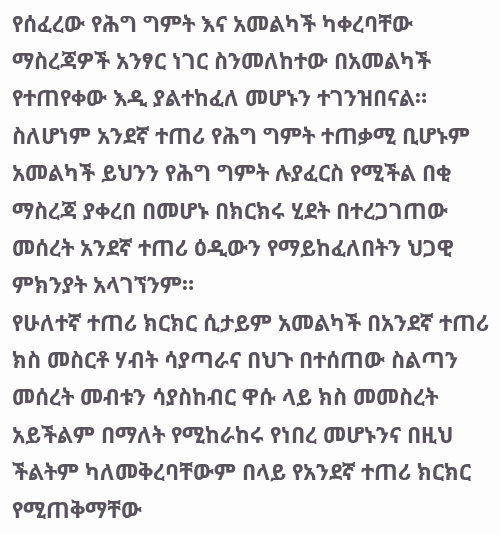የሰፈረው የሕግ ግምት እና አመልካች ካቀረባቸው ማስረጃዎች አንፃር ነገር ስንመለከተው በአመልካች የተጠየቀው እዲ ያልተከፈለ መሆኑን ተገንዝበናል። ስለሆነም አንደኛ ተጠሪ የሕግ ግምት ተጠቃሚ ቢሆኑም አመልካች ይህንን የሕግ ግምት ሉያፈርስ የሚችል በቂ ማስረጃ ያቀረበ በመሆኑ በክርክሩ ሂደት በተረጋገጠው መሰረት አንደኛ ተጠሪ ዕዲውን የማይከፈለበትን ህጋዊ ምክንያት አላገኘንም።
የሁለተኛ ተጠሪ ክርክር ሲታይም አመልካች በአንደኛ ተጠሪ ክስ መስርቶ ሃብት ሳያጣራና በህጉ በተሰጠው ስልጣን መሰረት መብቱን ሳያስከብር ዋሱ ላይ ክስ መመስረት አይችልም በማለት የሚከራከሩ የነበረ መሆኑንና በዚህ ችልትም ካለመቅረባቸውም በላይ የአንደኛ ተጠሪ ክርክር የሚጠቅማቸው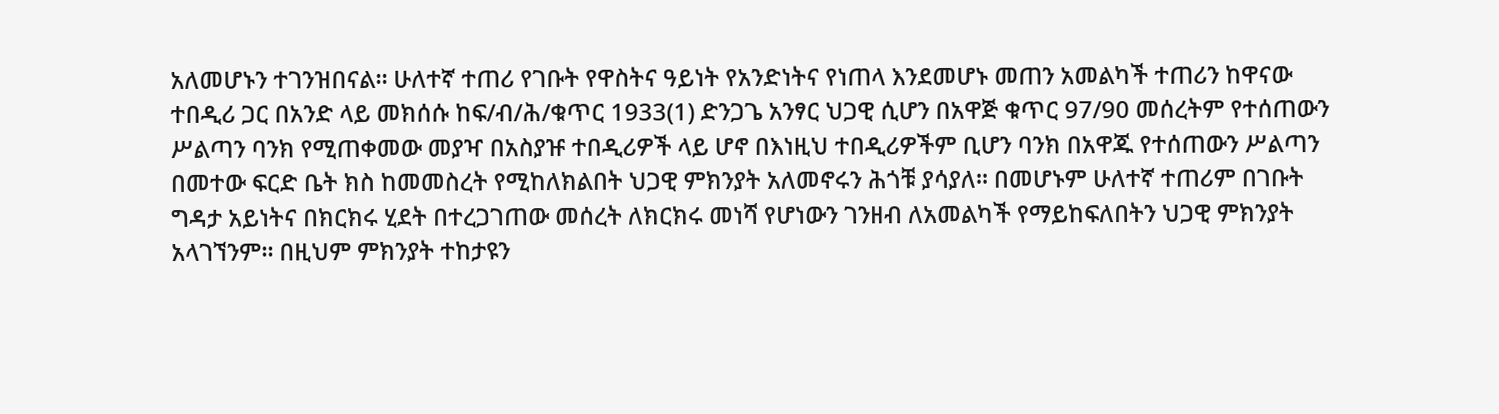አለመሆኑን ተገንዝበናል። ሁለተኛ ተጠሪ የገቡት የዋስትና ዓይነት የአንድነትና የነጠላ እንደመሆኑ መጠን አመልካች ተጠሪን ከዋናው ተበዲሪ ጋር በአንድ ላይ መክሰሱ ከፍ/ብ/ሕ/ቁጥር 1933(1) ድንጋጌ አንፃር ህጋዊ ሲሆን በአዋጅ ቁጥር 97/90 መሰረትም የተሰጠውን ሥልጣን ባንክ የሚጠቀመው መያዣ በአስያዡ ተበዲሪዎች ላይ ሆኖ በእነዚህ ተበዲሪዎችም ቢሆን ባንክ በአዋጁ የተሰጠውን ሥልጣን በመተው ፍርድ ቤት ክስ ከመመስረት የሚከለክልበት ህጋዊ ምክንያት አለመኖሩን ሕጎቹ ያሳያለ። በመሆኑም ሁለተኛ ተጠሪም በገቡት ግዳታ አይነትና በክርክሩ ሂደት በተረጋገጠው መሰረት ለክርክሩ መነሻ የሆነውን ገንዘብ ለአመልካች የማይከፍለበትን ህጋዊ ምክንያት አላገኘንም። በዚህም ምክንያት ተከታዩን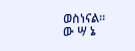ወስነናል።
ው ሣ ኔ